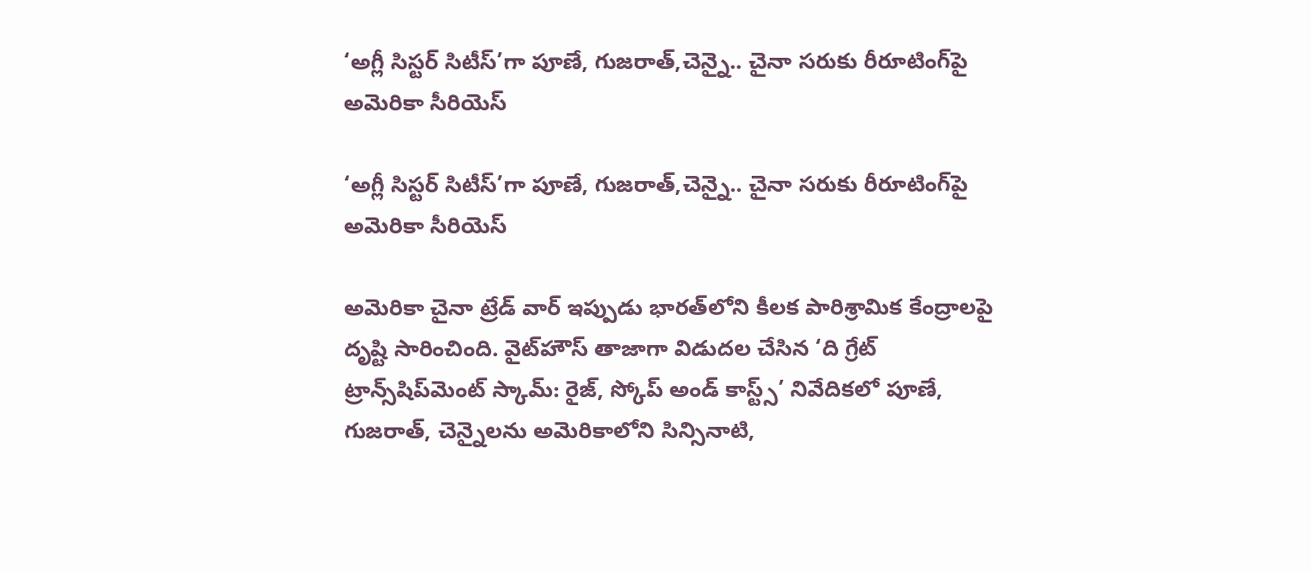‘అగ్లీ సిస్టర్ సిటీస్’గా పూణే, గుజరాత్,చెన్నై.. చైనా సరుకు రీరూటింగ్‌పై అమెరికా సీరియెస్

‘అగ్లీ సిస్టర్ సిటీస్’గా పూణే, గుజరాత్,చెన్నై.. చైనా సరుకు రీరూటింగ్‌పై అమెరికా సీరియెస్

అమెరికా చైనా ట్రేడ్ వార్ ఇప్పుడు భారత్‌లోని కీలక పారిశ్రామిక కేంద్రాలపై దృష్టి సారించింది. వైట్‌హౌస్ తాజాగా విడుదల చేసిన ‘ది గ్రేట్ ట్రాన్స్‌షిప్‌మెంట్ స్కామ్: రైజ్, స్కోప్ అండ్ కాస్ట్స్’ నివేదికలో పూణే, గుజరాత్, చెన్నైలను అమెరికాలోని సిన్సినాటి,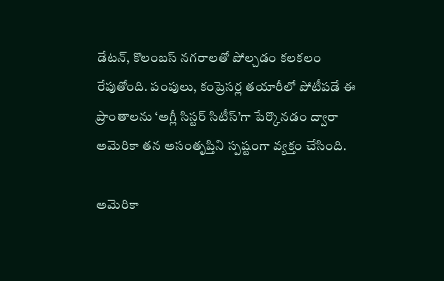డేటన్, కొలంబస్ నగరాలతో పోల్చడం కలకలం రేపుతోంది. పంపులు, కంప్రెసర్ల తయారీలో పోటీపడే ఈ ప్రాంతాలను ‘అగ్లీ సిస్టర్ సిటీస్’గా పేర్కొనడం ద్వారా అమెరికా తన అసంతృప్తిని స్పష్టంగా వ్యక్తం చేసింది.

అమెరికా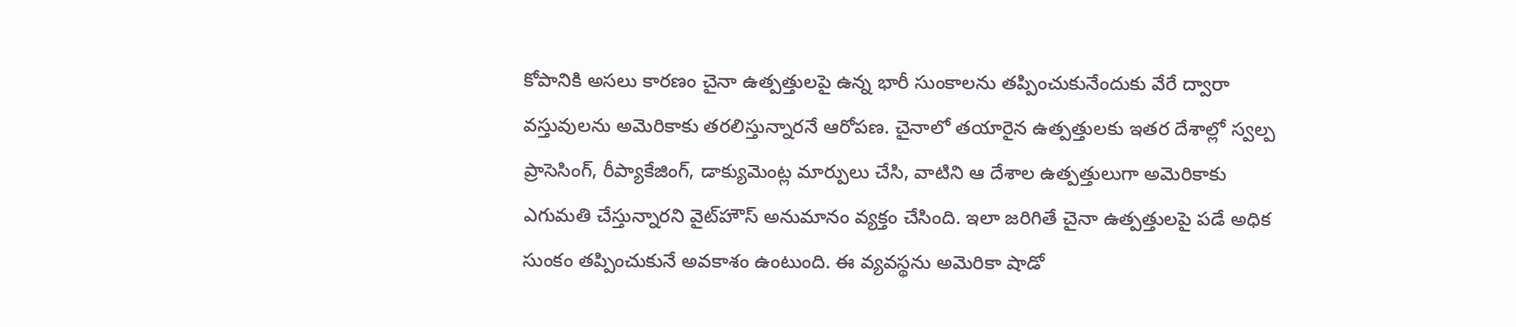కోపానికి అసలు కారణం చైనా ఉత్పత్తులపై ఉన్న భారీ సుంకాలను తప్పించుకునేందుకు వేరే ద్వారా వస్తువులను అమెరికాకు తరలిస్తున్నారనే ఆరోపణ. చైనాలో తయారైన ఉత్పత్తులకు ఇతర దేశాల్లో స్వల్ప ప్రాసెసింగ్, రీప్యాకేజింగ్, డాక్యుమెంట్ల మార్పులు చేసి, వాటిని ఆ దేశాల ఉత్పత్తులుగా అమెరికాకు ఎగుమతి చేస్తున్నారని వైట్‌హౌస్ అనుమానం వ్యక్తం చేసింది. ఇలా జరిగితే చైనా ఉత్పత్తులపై పడే అధిక సుంకం తప్పించుకునే అవకాశం ఉంటుంది. ఈ వ్యవస్థను అమెరికా షాడో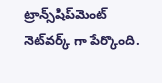ట్రాన్స్‌షిప్‌మెంట్ నెట్‌వర్క్ గా పేర్కొంది.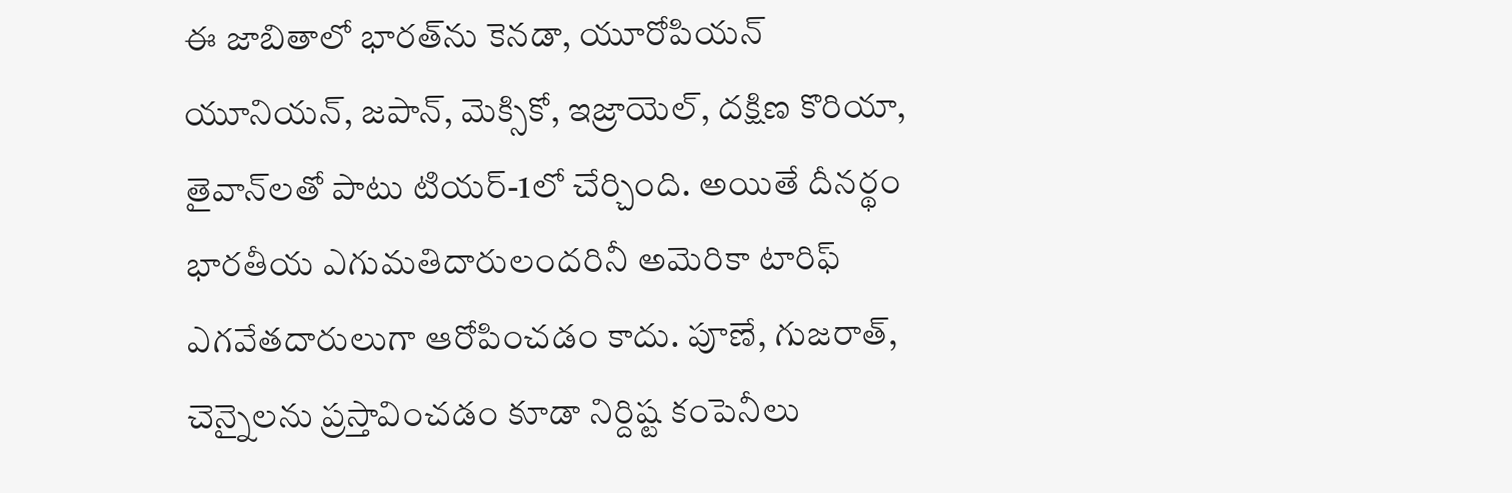ఈ జాబితాలో భారత్‌ను కెనడా, యూరోపియన్ యూనియన్, జపాన్, మెక్సికో, ఇజ్రాయెల్, దక్షిణ కొరియా, తైవాన్‌లతో పాటు టియర్-1లో చేర్చింది. అయితే దీనర్థం భారతీయ ఎగుమతిదారులందరినీ అమెరికా టారిఫ్ ఎగవేతదారులుగా ఆరోపించడం కాదు. పూణే, గుజరాత్, చెన్నైలను ప్రస్తావించడం కూడా నిర్దిష్ట కంపెనీలు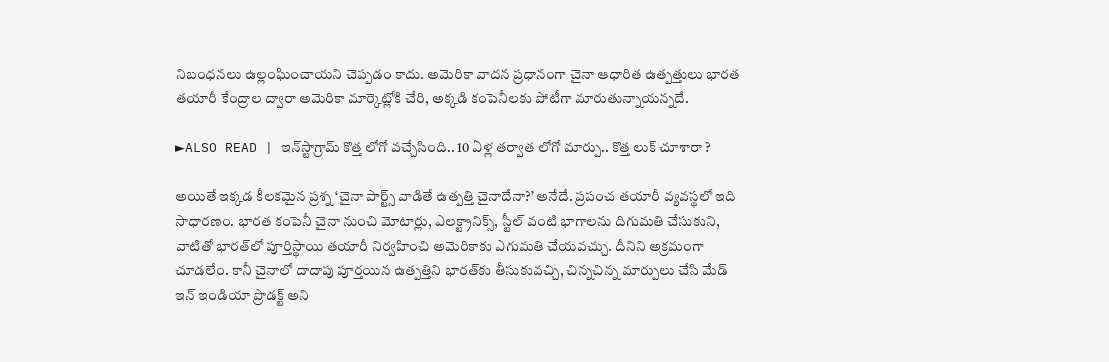నిబంధనలు ఉల్లంఘించాయని చెప్పడం కాదు. అమెరికా వాదన ప్రధానంగా చైనా ఆధారిత ఉత్పత్తులు భారత తయారీ కేంద్రాల ద్వారా అమెరికా మార్కెట్లోకి చేరి, అక్కడి కంపెనీలకు పోటీగా మారుతున్నాయన్నదే.

►ALSO READ | ఇన్‌స్టాగ్రామ్ కొత్త లోగో వచ్చేసింది.. 10 ఏళ్ల తర్వాత లోగో మార్పు.. కొత్త లుక్ చూశారా ?

అయితే ఇక్కడ కీలకమైన ప్రశ్న ‘చైనా పార్ట్స్ వాడితే ఉత్పత్తి చైనాదేనా?’ అనేదే. ప్రపంచ తయారీ వ్యవస్థలో ఇది సాధారణం. భారత కంపెనీ చైనా నుంచి మోటార్లు, ఎలక్ట్రానిక్స్, స్టీల్ వంటి భాగాలను దిగుమతి చేసుకుని, వాటితో భారత్‌లో పూర్తిస్థాయి తయారీ నిర్వహించి అమెరికాకు ఎగుమతి చేయవచ్చు. దీనిని అక్రమంగా చూడలేం. కానీ చైనాలో దాదాపు పూర్తయిన ఉత్పత్తిని భారత్‌కు తీసుకువచ్చి, చిన్నచిన్న మార్పులు చేసి మేడ్ ఇన్ ఇండియా ప్రొడక్ట్ అని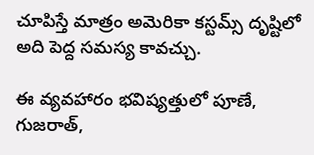చూపిస్తే మాత్రం అమెరికా కస్టమ్స్ దృష్టిలో అది పెద్ద సమస్య కావచ్చు.

ఈ వ్యవహారం భవిష్యత్తులో పూణే, గుజరాత్,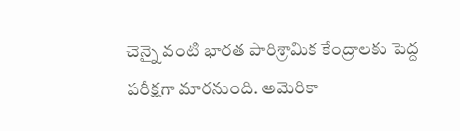చెన్నై వంటి భారత పారిశ్రామిక కేంద్రాలకు పెద్ద పరీక్షగా మారనుంది. అమెరికా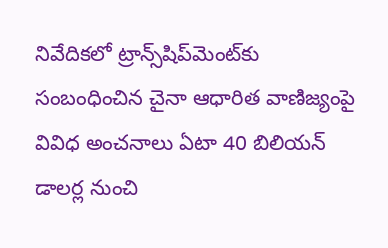నివేదికలో ట్రాన్స్‌షిప్‌మెంట్‌కు సంబంధించిన చైనా ఆధారిత వాణిజ్యంపై వివిధ అంచనాలు ఏటా 40 బిలియన్ డాలర్ల నుంచి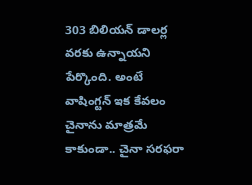303 బిలియన్ డాలర్ల వరకు ఉన్నాయని పేర్కొంది. అంటే వాషింగ్టన్ ఇక కేవలం చైనాను మాత్రమే కాకుండా.. చైనా సరఫరా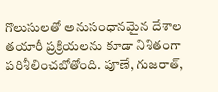గొలుసులతో అనుసంధానమైన దేశాల తయారీ ప్రక్రియలను కూడా నిశితంగా పరిశీలించబోతోంది. పూణే, గుజరాత్,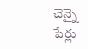చెన్నై పేర్లు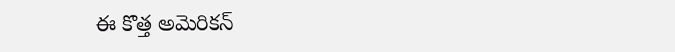ఈ కొత్త అమెరికన్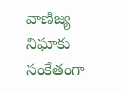వాణిజ్య నిఘాకు సంకేతంగా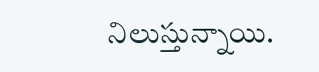నిలుస్తున్నాయి.